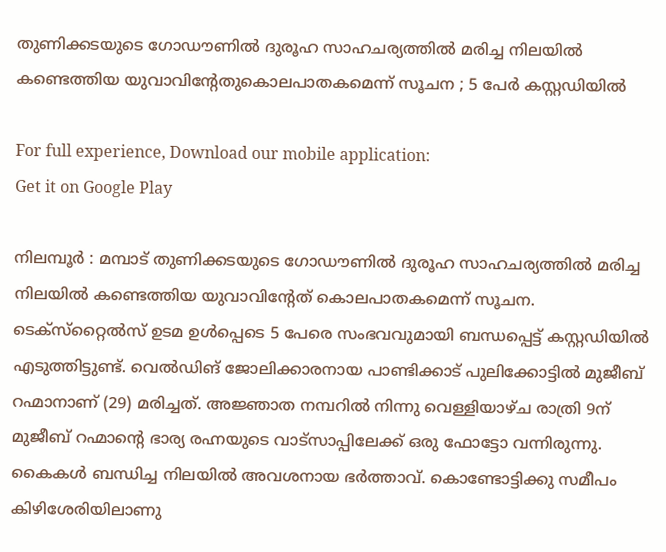തുണിക്കടയുടെ ഗോഡൗണില്‍ ദുരൂഹ സാഹചര്യത്തില്‍ മരിച്ച നിലയില്‍ കണ്ടെത്തിയ യുവാവിന്റേതുകൊലപാതകമെന്ന് സൂചന ; 5 പേര്‍ കസ്റ്റഡിയില്‍

For full experience, Download our mobile application:
Get it on Google Play

നിലമ്പൂര്‍ : മമ്പാട് തുണിക്കടയുടെ ഗോഡൗണില്‍ ദുരൂഹ സാഹചര്യത്തില്‍ മരിച്ച നിലയില്‍ കണ്ടെത്തിയ യുവാവിന്റേത് കൊലപാതകമെന്ന് സൂചന. ടെക്‌സ്‌റ്റൈല്‍സ് ഉടമ ഉള്‍പ്പെടെ 5 പേരെ സംഭവവുമായി ബന്ധപ്പെട്ട് കസ്റ്റഡിയില്‍ എടുത്തിട്ടുണ്ട്. വെല്‍ഡിങ് ജോലിക്കാരനായ പാണ്ടിക്കാട് പുലിക്കോട്ടില്‍ മുജീബ് റഹ്മാനാണ് (29) മരിച്ചത്. അജ്ഞാത നമ്പറില്‍ നിന്നു വെള്ളിയാഴ്ച രാത്രി 9ന് മുജീബ് റഹ്മാന്റെ ഭാര്യ രഹ്നയുടെ വാട്‌സാപ്പിലേക്ക് ഒരു ഫോട്ടോ വന്നിരുന്നു. കൈകള്‍ ബന്ധിച്ച നിലയില്‍ അവശനായ ഭര്‍ത്താവ്. കൊണ്ടോട്ടിക്കു സമീപം കിഴിശേരിയിലാണു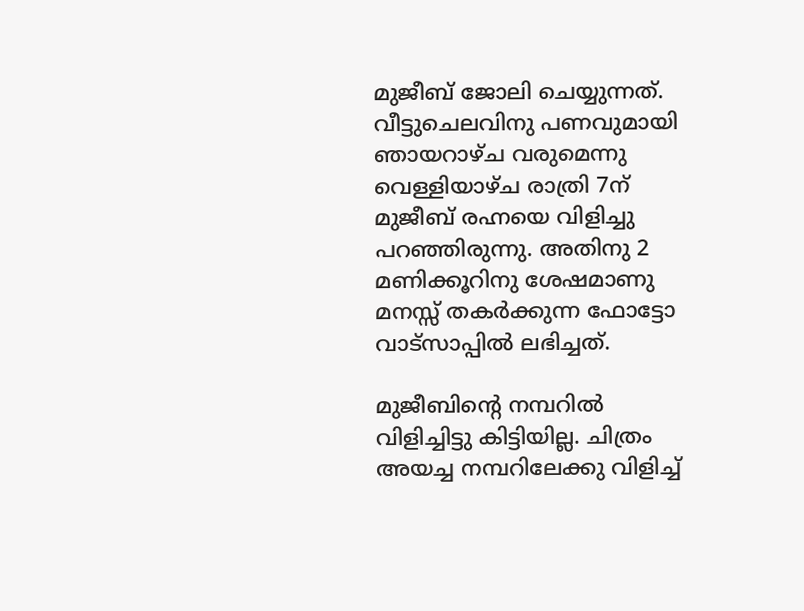മുജീബ് ജോലി ചെയ്യുന്നത്. വീട്ടുചെലവിനു പണവുമായി ഞായറാഴ്ച വരുമെന്നു വെള്ളിയാഴ്ച രാത്രി 7ന് മുജീബ് രഹ്നയെ വിളിച്ചു പറഞ്ഞിരുന്നു. അതിനു 2 മണിക്കൂറിനു ശേഷമാണു മനസ്സ് തകര്‍ക്കുന്ന ഫോട്ടോ വാട്‌സാപ്പില്‍ ലഭിച്ചത്.

മുജീബിന്റെ നമ്പറില്‍ വിളിച്ചിട്ടു കിട്ടിയില്ല. ചിത്രം അയച്ച നമ്പറിലേക്കു വിളിച്ച്‌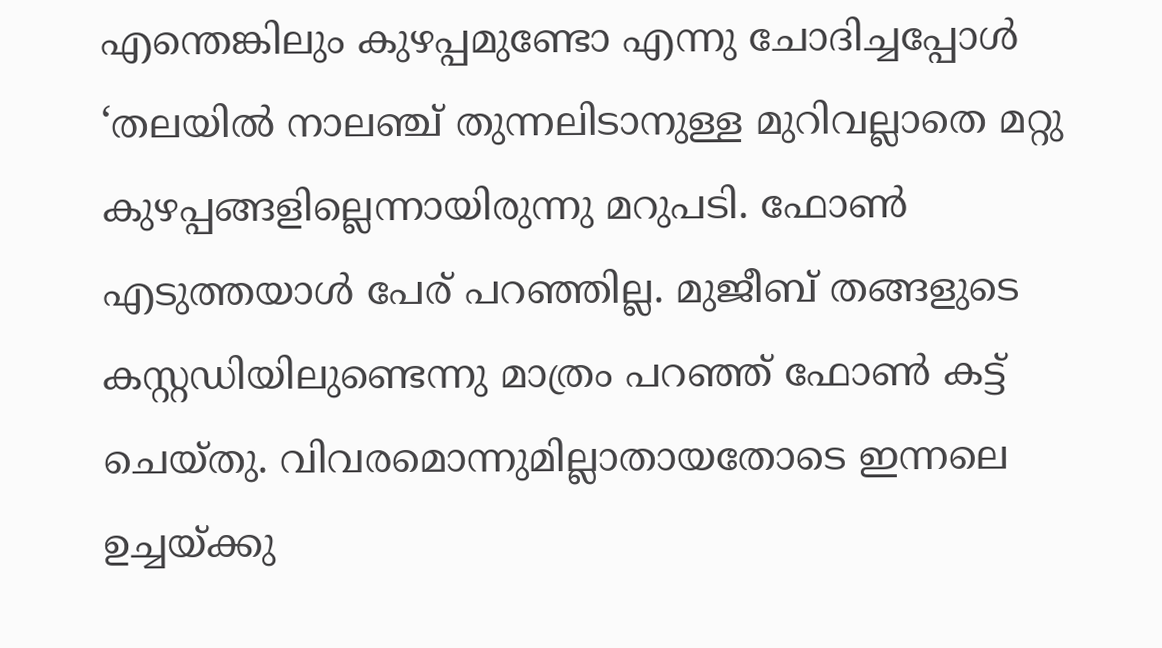എന്തെങ്കിലും കുഴപ്പമുണ്ടോ എന്നു ചോദിച്ചപ്പോള്‍ ‘തലയില്‍ നാലഞ്ച് തുന്നലിടാനുള്ള മുറിവല്ലാതെ മറ്റു കുഴപ്പങ്ങളില്ലെന്നായിരുന്നു മറുപടി. ഫോണ്‍ എടുത്തയാള്‍ പേര് പറഞ്ഞില്ല. മുജീബ് തങ്ങളുടെ കസ്റ്റഡിയിലുണ്ടെന്നു മാത്രം പറഞ്ഞ് ഫോണ്‍ കട്ട് ചെയ്തു. വിവരമൊന്നുമില്ലാതായതോടെ ഇന്നലെ ഉച്ചയ്ക്കു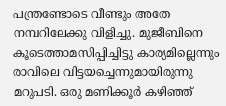പന്ത്രണ്ടോടെ വീണ്ടും അതേ നമ്പറിലേക്കു വിളിച്ചു. മുജീബിനെ കൂടെത്താമസിപ്പിച്ചിട്ടു കാര്യമില്ലെന്നും രാവിലെ വിട്ടയച്ചെന്നുമായിരുന്നു മറുപടി. ഒരു മണിക്കൂര്‍ കഴിഞ്ഞ്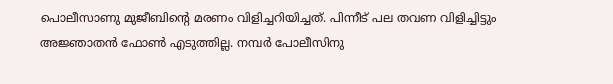പൊലീസാണു മുജീബിന്റെ മരണം വിളിച്ചറിയിച്ചത്. പിന്നീട് പല തവണ വിളിച്ചിട്ടും അജ്ഞാതന്‍ ഫോണ്‍ എടുത്തില്ല. നമ്പര്‍ പോലീസിനു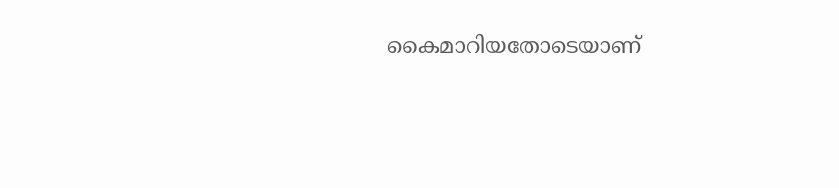കൈമാറിയതോടെയാണ്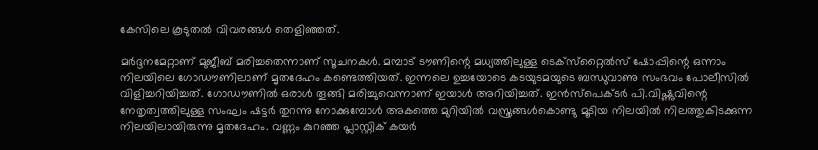കേസിലെ കൂടുതല്‍ വിവരങ്ങള്‍ തെളിഞ്ഞത്.

മര്‍ദ്ദനമേറ്റാണ് മുജീബ് മരിച്ചതെന്നാണ് സൂചനകള്‍. മമ്പാട് ടൗണിന്റെ മധ്യത്തിലുള്ള ടെക്‌സ്‌റ്റൈല്‍സ് ഷോപ്പിന്റെ ഒന്നാം നിലയിലെ ഗോഡൗണിലാണ് മൃതദേഹം കണ്ടെത്തിയത്. ഇന്നലെ ഉച്ചയോടെ കടയുടമയുടെ ബന്ധുവാണു സംഭവം പോലീസില്‍ വിളിച്ചറിയിച്ചത്. ഗോഡൗണില്‍ ഒരാള്‍ തൂങ്ങി മരിച്ചുവെന്നാണ് ഇയാള്‍ അറിയിച്ചത്. ഇന്‍സ്‌പെക്ടര്‍ പി.വിഷ്ണുവിന്റെ നേതൃത്വത്തിലുള്ള സംഘം ഷട്ടര്‍ തുറന്നു നോക്കുമ്പോള്‍ അകത്തെ മുറിയില്‍ വസ്ത്രങ്ങള്‍കൊണ്ടു മൂടിയ നിലയില്‍ നിലത്തുകിടക്കുന്ന നിലയിലായിരുന്നു മൃതദേഹം. വണ്ണം കുറഞ്ഞ പ്ലാസ്റ്റിക് കയര്‍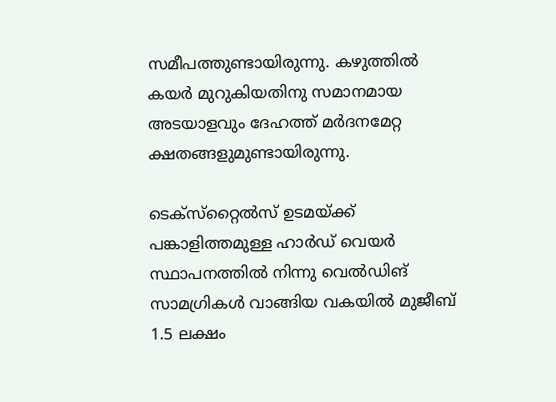സമീപത്തുണ്ടായിരുന്നു. കഴുത്തില്‍ കയര്‍ മുറുകിയതിനു സമാനമായ അടയാളവും ദേഹത്ത് മര്‍ദനമേറ്റ ക്ഷതങ്ങളുമുണ്ടായിരുന്നു.

ടെക്‌സ്‌റ്റൈല്‍സ് ഉടമയ്ക്ക് പങ്കാളിത്തമുള്ള ഹാര്‍ഡ് വെയര്‍ സ്ഥാപനത്തില്‍ നിന്നു വെല്‍ഡിങ് സാമഗ്രികള്‍ വാങ്ങിയ വകയില്‍ മുജീബ് 1.5 ലക്ഷം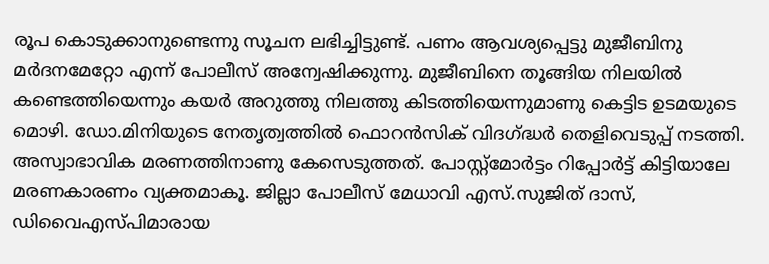രൂപ കൊടുക്കാനുണ്ടെന്നു സൂചന ലഭിച്ചിട്ടുണ്ട്. പണം ആവശ്യപ്പെട്ടു മുജീബിനു മര്‍ദനമേറ്റോ എന്ന് പോലീസ് അന്വേഷിക്കുന്നു. മുജീബിനെ തൂങ്ങിയ നിലയില്‍ കണ്ടെത്തിയെന്നും കയര്‍ അറുത്തു നിലത്തു കിടത്തിയെന്നുമാണു കെട്ടിട ഉടമയുടെ മൊഴി. ഡോ.മിനിയുടെ നേതൃത്വത്തില്‍ ഫൊറന്‍സിക് വിദഗ്ദ്ധര്‍ തെളിവെടുപ്പ് നടത്തി. അസ്വാഭാവിക മരണത്തിനാണു കേസെടുത്തത്. പോസ്റ്റ്‌മോര്‍ട്ടം റിപ്പോര്‍ട്ട് കിട്ടിയാലേ മരണകാരണം വ്യക്തമാകൂ. ജില്ലാ പോലീസ് മേധാവി എസ്.സുജിത് ദാസ്, ഡിവൈഎസ്‌പിമാരായ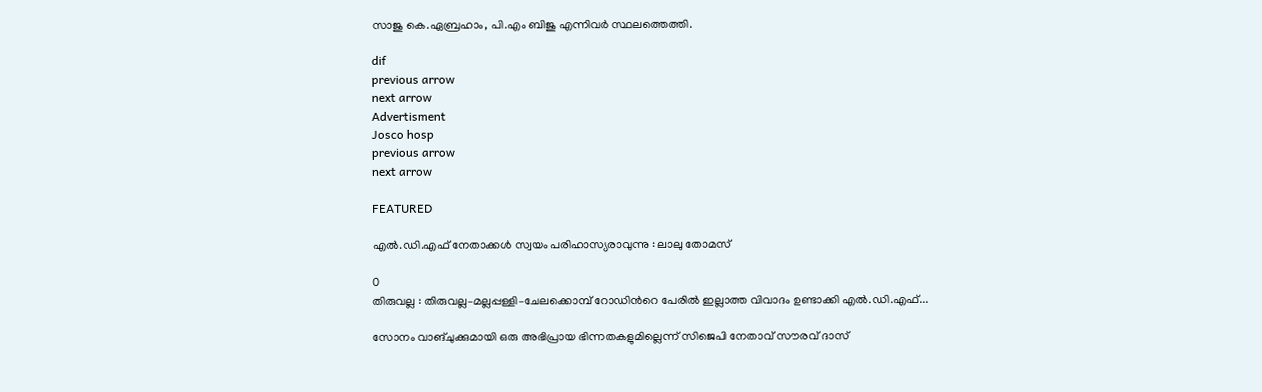സാജു കെ.ഏബ്രഹാം, പി.എം ബിജു എന്നിവര്‍ സ്ഥലത്തെത്തി.

dif
previous arrow
next arrow
Advertisment
Josco hosp
previous arrow
next arrow

FEATURED

എൽ.ഡി.എഫ് നേതാക്കൾ സ്വയം പരിഹാസ്യരാവുന്നു : ലാലു തോമസ്

0
തിരുവല്ല : തിരുവല്ല–മല്ലപ്പള്ളി–ചേലക്കൊമ്പ് റോഡിന്‍റെ പേരിൽ ഇല്ലാത്ത വിവാദം ഉണ്ടാക്കി എൽ.ഡി.എഫ്...

സോനം വാങ്ചുക്കുമായി ഒരു അഭിപ്രായ ഭിന്നതകളുമില്ലെന്ന് സിജെപി നേതാവ് സൗരവ് ദാസ്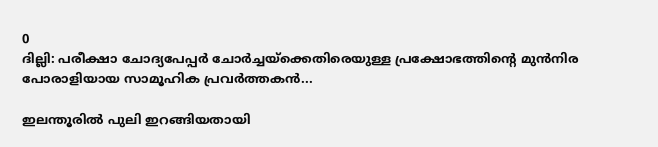0
ദില്ലി: പരീക്ഷാ ചോദ്യപേപ്പർ ചോർച്ചയ്ക്കെതിരെയുള്ള പ്രക്ഷോഭത്തിന്‍റെ മുൻനിര പോരാളിയായ സാമൂഹിക പ്രവർത്തകൻ...

ഇലന്തൂരില്‍ പുലി ഇറങ്ങിയതായി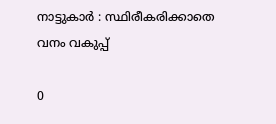നാട്ടുകാര്‍ : സ്ഥിരീകരിക്കാതെ വനം വകുപ്പ്

0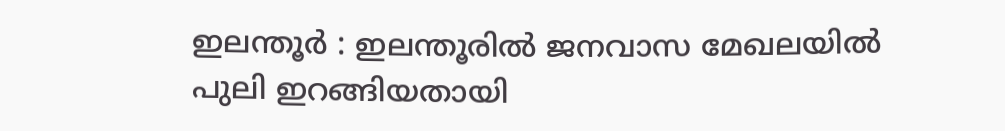ഇലന്തൂര്‍ : ഇലന്തൂരില്‍ ജനവാസ മേഖലയില്‍ പുലി ഇറങ്ങിയതായി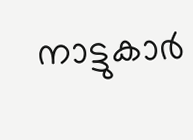നാട്ടുകാര്‍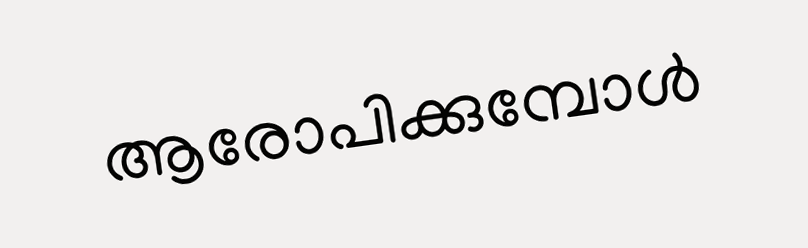ആരോപിക്കുമ്പോള്‍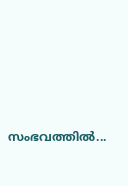സംഭവത്തില്‍...